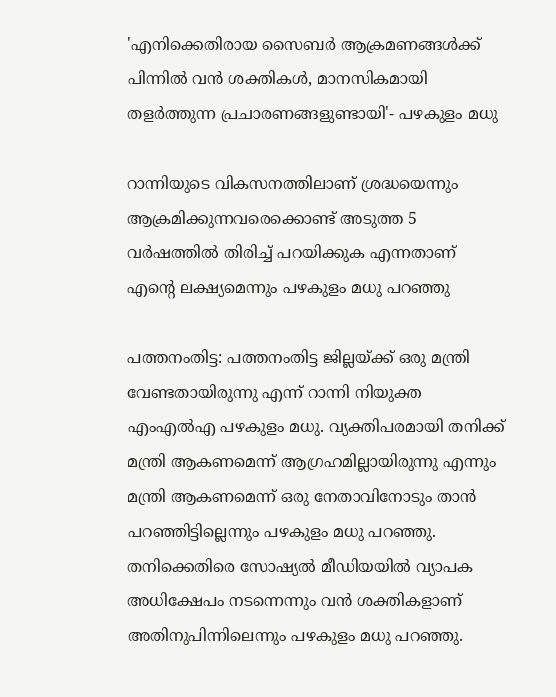'എനിക്കെതിരായ സൈബർ ആക്രമണങ്ങൾക്ക് പിന്നിൽ വൻ ശക്തികൾ, മാനസികമായി തളർത്തുന്ന പ്രചാരണങ്ങളുണ്ടായി'- പഴകുളം മധു

റാന്നിയുടെ വികസനത്തിലാണ് ശ്രദ്ധയെന്നും ആക്രമിക്കുന്നവരെക്കൊണ്ട് അടുത്ത 5 വര്‍ഷത്തില്‍ തിരിച്ച് പറയിക്കുക എന്നതാണ് എന്റെ ലക്ഷ്യമെന്നും പഴകുളം മധു പറഞ്ഞു

പത്തനംതിട്ട: പത്തനംതിട്ട ജില്ലയ്ക്ക് ഒരു മന്ത്രി വേണ്ടതായിരുന്നു എന്ന് റാന്നി നിയുക്ത എംഎല്‍എ പഴകുളം മധു. വ്യക്തിപരമായി തനിക്ക് മന്ത്രി ആകണമെന്ന് ആഗ്രഹമില്ലായിരുന്നു എന്നും മന്ത്രി ആകണമെന്ന് ഒരു നേതാവിനോടും താന്‍ പറഞ്ഞിട്ടില്ലെന്നും പഴകുളം മധു പറഞ്ഞു. തനിക്കെതിരെ സോഷ്യല്‍ മീഡിയയില്‍ വ്യാപക അധിക്ഷേപം നടന്നെന്നും വന്‍ ശക്തികളാണ് അതിനുപിന്നിലെന്നും പഴകുളം മധു പറഞ്ഞു.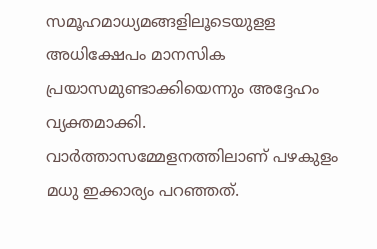സമൂഹമാധ്യമങ്ങളിലൂടെയുളള അധിക്ഷേപം മാനസിക പ്രയാസമുണ്ടാക്കിയെന്നും അദ്ദേഹം വ്യക്തമാക്കി. വാര്‍ത്താസമ്മേളനത്തിലാണ് പഴകുളം മധു ഇക്കാര്യം പറഞ്ഞത്.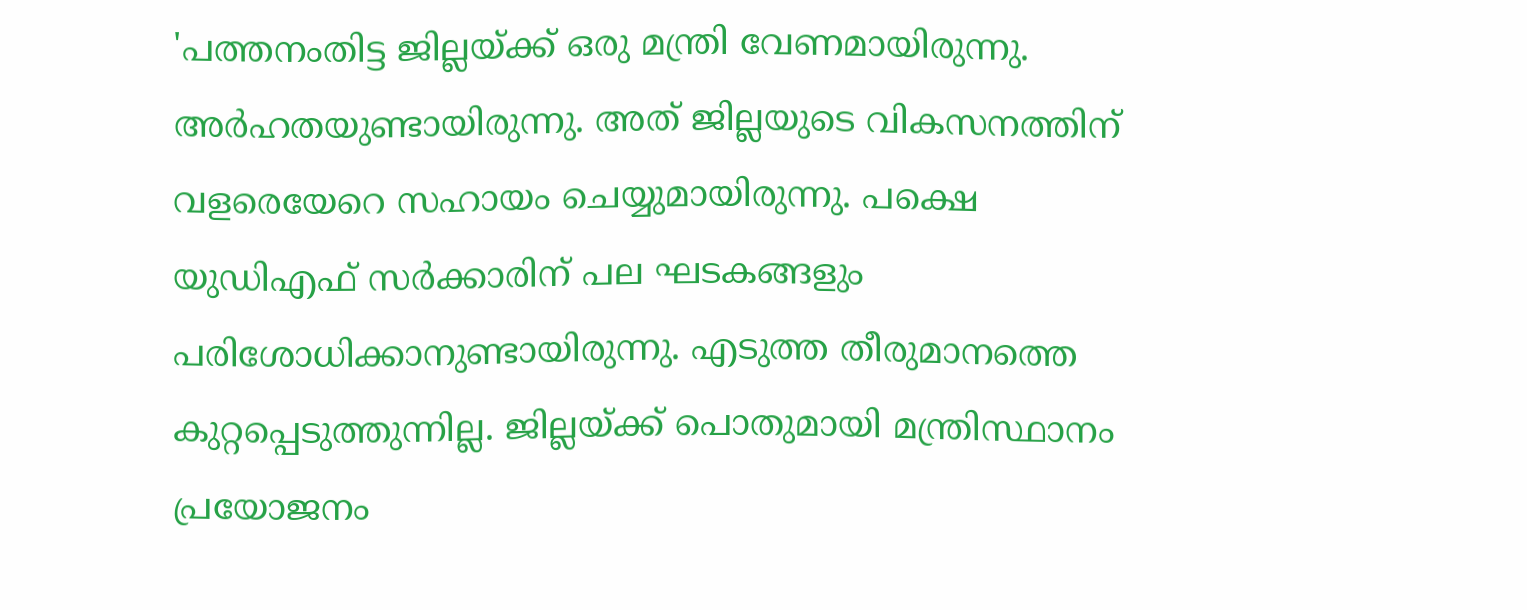'പത്തനംതിട്ട ജില്ലയ്ക്ക് ഒരു മന്ത്രി വേണമായിരുന്നു. അര്‍ഹതയുണ്ടായിരുന്നു. അത് ജില്ലയുടെ വികസനത്തിന് വളരെയേറെ സഹായം ചെയ്യുമായിരുന്നു. പക്ഷെ യുഡിഎഫ് സര്‍ക്കാരിന് പല ഘടകങ്ങളും പരിശോധിക്കാനുണ്ടായിരുന്നു. എടുത്ത തീരുമാനത്തെ കുറ്റപ്പെടുത്തുന്നില്ല. ജില്ലയ്ക്ക് പൊതുമായി മന്ത്രിസ്ഥാനം പ്രയോജനം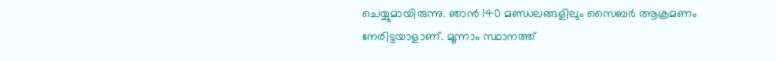ചെയ്യുമായിരുന്നു. ഞാന്‍ 140 മണ്ഡലങ്ങളിലും സൈബര്‍ ആക്രമണം നേരിട്ടയാളാണ്. മൂന്നാം സ്ഥാനത്ത്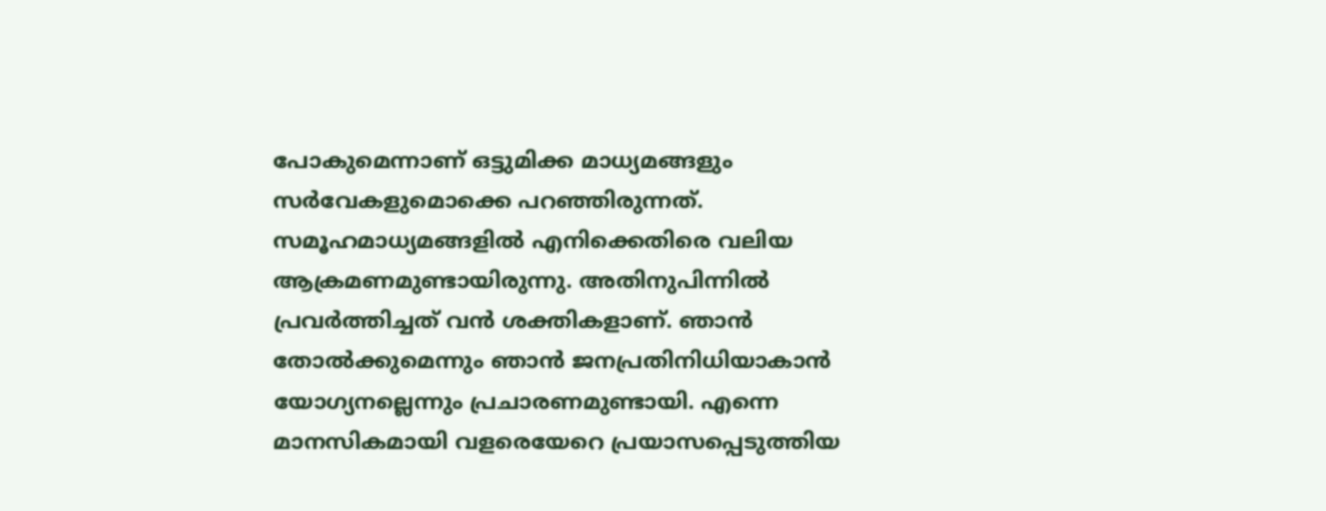പോകുമെന്നാണ് ഒട്ടുമിക്ക മാധ്യമങ്ങളും സര്‍വേകളുമൊക്കെ പറഞ്ഞിരുന്നത്. സമൂഹമാധ്യമങ്ങളില്‍ എനിക്കെതിരെ വലിയ ആക്രമണമുണ്ടായിരുന്നു. അതിനുപിന്നില്‍ പ്രവര്‍ത്തിച്ചത് വന്‍ ശക്തികളാണ്. ഞാന്‍ തോല്‍ക്കുമെന്നും ഞാന്‍ ജനപ്രതിനിധിയാകാന്‍ യോഗ്യനല്ലെന്നും പ്രചാരണമുണ്ടായി. എന്നെ മാനസികമായി വളരെയേറെ പ്രയാസപ്പെടുത്തിയ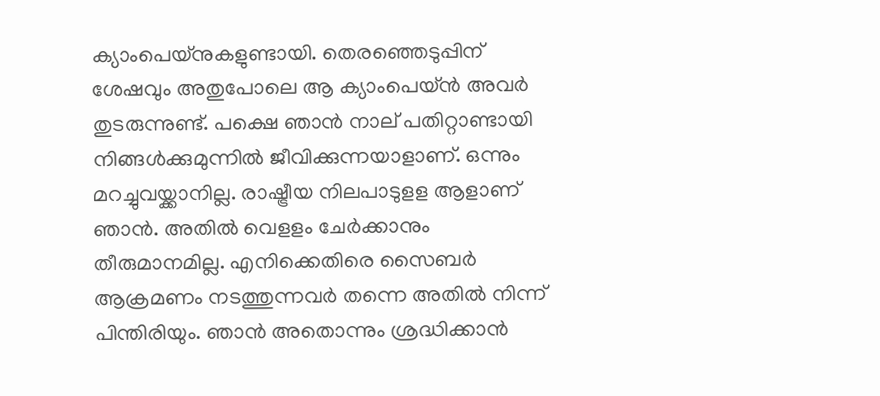ക്യാംപെയ്‌നുകളുണ്ടായി. തെരഞ്ഞെടുപ്പിന് ശേഷവും അതുപോലെ ആ ക്യാംപെയ്ന്‍ അവര്‍ തുടരുന്നുണ്ട്. പക്ഷെ ഞാന്‍ നാല് പതിറ്റാണ്ടായി നിങ്ങള്‍ക്കുമുന്നില്‍ ജീവിക്കുന്നയാളാണ്. ഒന്നും മറച്ചുവയ്ക്കാനില്ല. രാഷ്ട്രീയ നിലപാടുളള ആളാണ് ഞാന്‍. അതില്‍ വെളളം ചേര്‍ക്കാനും തീരുമാനമില്ല. എനിക്കെതിരെ സൈബര്‍ ആക്രമണം നടത്തുന്നവര്‍ തന്നെ അതില്‍ നിന്ന് പിന്തിരിയും. ഞാന്‍ അതൊന്നും ശ്രദ്ധിക്കാന്‍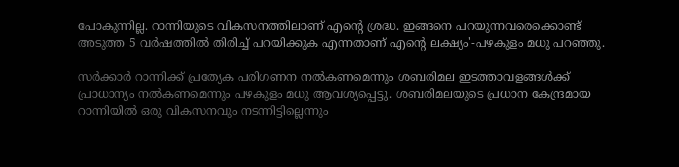പോകുന്നില്ല. റാന്നിയുടെ വികസനത്തിലാണ് എന്റെ ശ്രദ്ധ. ഇങ്ങനെ പറയുന്നവരെക്കൊണ്ട് അടുത്ത 5 വര്‍ഷത്തില്‍ തിരിച്ച് പറയിക്കുക എന്നതാണ് എന്റെ ലക്ഷ്യം'-പഴകുളം മധു പറഞ്ഞു.

സര്‍ക്കാര്‍ റാന്നിക്ക് പ്രത്യേക പരിഗണന നല്‍കണമെന്നും ശബരിമല ഇടത്താവളങ്ങള്‍ക്ക് പ്രാധാന്യം നല്‍കണമെന്നും പഴകുളം മധു ആവശ്യപ്പെട്ടു. ശബരിമലയുടെ പ്രധാന കേന്ദ്രമായ റാന്നിയില്‍ ഒരു വികസനവും നടന്നിട്ടില്ലെന്നും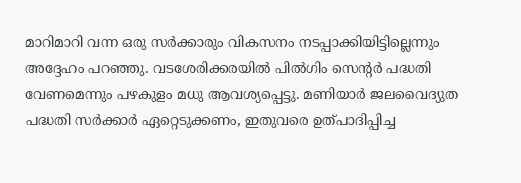മാറിമാറി വന്ന ഒരു സര്‍ക്കാരും വികസനം നടപ്പാക്കിയിട്ടില്ലെന്നും അദ്ദേഹം പറഞ്ഞു. വടശേരിക്കരയില്‍ പില്‍ഗിം സെന്റര്‍ പദ്ധതി വേണമെന്നും പഴകുളം മധു ആവശ്യപ്പെട്ടു. മണിയാര്‍ ജലവൈദ്യുത പദ്ധതി സര്‍ക്കാര്‍ ഏറ്റെടുക്കണം, ഇതുവരെ ഉത്പാദിപ്പിച്ച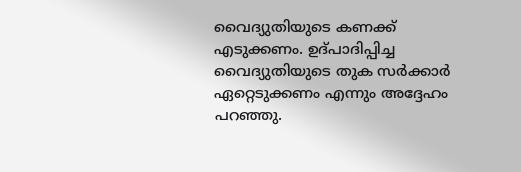വൈദ്യുതിയുടെ കണക്ക് എടുക്കണം. ഉദ്പാദിപ്പിച്ച വൈദ്യുതിയുടെ തുക സര്‍ക്കാര്‍ ഏറ്റെടുക്കണം എന്നും അദ്ദേഹം പറഞ്ഞു.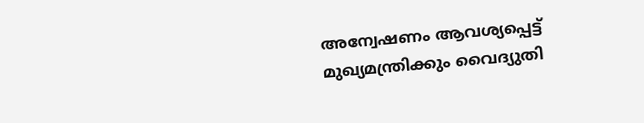അന്വേഷണം ആവശ്യപ്പെട്ട് മുഖ്യമന്ത്രിക്കും വൈദ്യുതി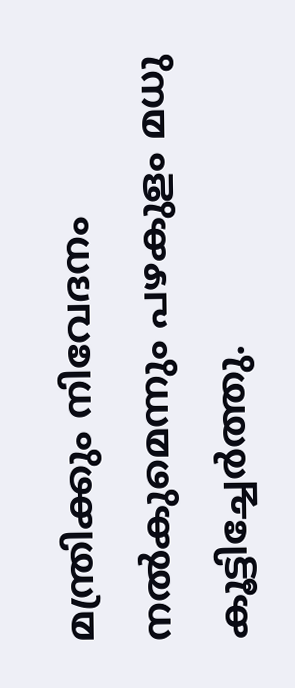മന്ത്രിക്കും നിവേദനം നല്‍കുമെന്നും പഴകുളം മധു കൂട്ടിച്ചേര്‍ത്തു.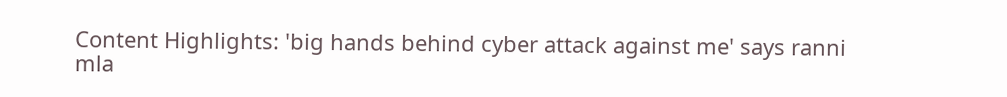Content Highlights: 'big hands behind cyber attack against me' says ranni mla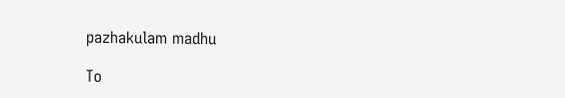pazhakulam madhu

To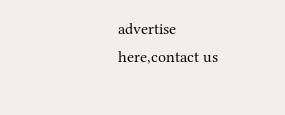advertise here,contact us